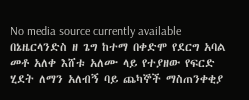No media source currently available
በኔዜርላንድስ ዘ ጌግ ከተማ በቀድሞ የደርግ አባል መቶ አለቀ እሸቱ አለሙ ላይ የተያዘው የፍርድ ሂደት ለማን አለብኝ ባይ ጨካኞች ማስጠንቀቂያ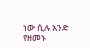ነው ሲሉ አንድ የዘመኑ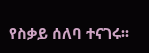የስቃይ ሰለባ ተናገሩ፡፡